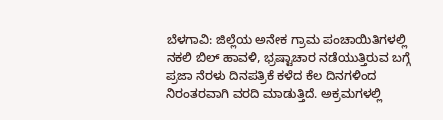ಬೆಳಗಾವಿ: ಜಿಲ್ಲೆಯ ಅನೇಕ ಗ್ರಾಮ ಪಂಚಾಯಿತಿಗಳಲ್ಲಿ ನಕಲಿ ಬಿಲ್ ಹಾವಳಿ, ಭ್ರಷ್ಟಾಚಾರ ನಡೆಯುತ್ತಿರುವ ಬಗ್ಗೆ ಪ್ರಜಾ ನೆರಳು ದಿನಪತ್ರಿಕೆ ಕಳೆದ ಕೆಲ ದಿನಗಳಿಂದ ನಿರಂತರವಾಗಿ ವರದಿ ಮಾಡುತ್ತಿದೆ. ಅಕ್ರಮಗಳಲ್ಲಿ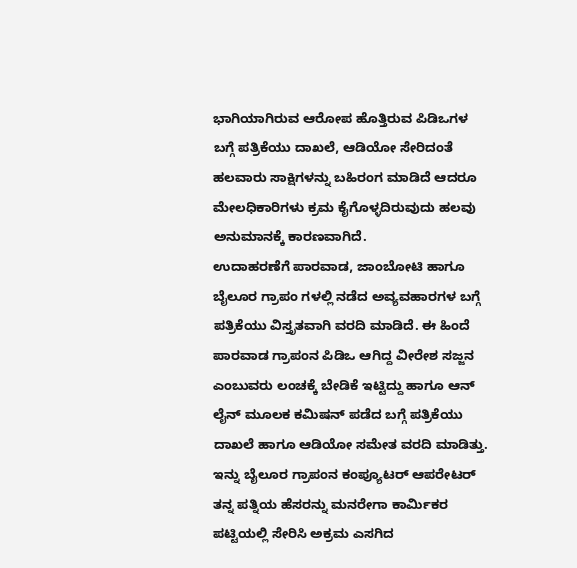ಭಾಗಿಯಾಗಿರುವ ಆರೋಪ ಹೊತ್ತಿರುವ ಪಿಡಿಒಗಳ ಬಗ್ಗೆ ಪತ್ರಿಕೆಯು ದಾಖಲೆ, ಆಡಿಯೋ ಸೇರಿದಂತೆ ಹಲವಾರು ಸಾಕ್ಷಿಗಳನ್ನು ಬಹಿರಂಗ ಮಾಡಿದೆ ಆದರೂ ಮೇಲಧಿಕಾರಿಗಳು ಕ್ರಮ ಕೈಗೊಳ್ಳದಿರುವುದು ಹಲವು ಅನುಮಾನಕ್ಕೆ ಕಾರಣವಾಗಿದೆ.
ಉದಾಹರಣೆಗೆ ಪಾರವಾಡ, ಜಾಂಬೋಟಿ ಹಾಗೂ ಬೈಲೂರ ಗ್ರಾಪಂ ಗಳಲ್ಲಿ ನಡೆದ ಅವ್ಯವಹಾರಗಳ ಬಗ್ಗೆ ಪತ್ರಿಕೆಯು ವಿಸ್ತೃತವಾಗಿ ವರದಿ ಮಾಡಿದೆ. ಈ ಹಿಂದೆ ಪಾರವಾಡ ಗ್ರಾಪಂನ ಪಿಡಿಒ ಆಗಿದ್ದ ವೀರೇಶ ಸಜ್ಜನ ಎಂಬುವರು ಲಂಚಕ್ಕೆ ಬೇಡಿಕೆ ಇಟ್ಟಿದ್ದು ಹಾಗೂ ಆನ್ ಲೈನ್ ಮೂಲಕ ಕಮಿಷನ್ ಪಡೆದ ಬಗ್ಗೆ ಪತ್ರಿಕೆಯು ದಾಖಲೆ ಹಾಗೂ ಆಡಿಯೋ ಸಮೇತ ವರದಿ ಮಾಡಿತ್ತು. ಇನ್ನು ಬೈಲೂರ ಗ್ರಾಪಂನ ಕಂಪ್ಯೂಟರ್ ಆಪರೇಟರ್ ತನ್ನ ಪತ್ನಿಯ ಹೆಸರನ್ನು ಮನರೇಗಾ ಕಾರ್ಮಿಕರ ಪಟ್ಟಿಯಲ್ಲಿ ಸೇರಿಸಿ ಅಕ್ರಮ ಎಸಗಿದ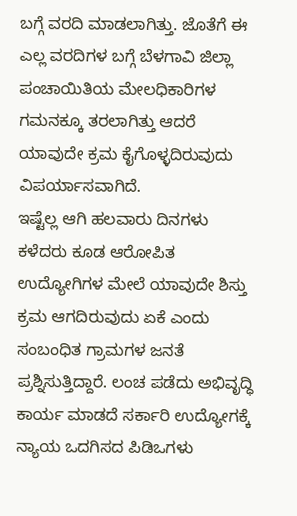ಬಗ್ಗೆ ವರದಿ ಮಾಡಲಾಗಿತ್ತು. ಜೊತೆಗೆ ಈ ಎಲ್ಲ ವರದಿಗಳ ಬಗ್ಗೆ ಬೆಳಗಾವಿ ಜಿಲ್ಲಾ ಪಂಚಾಯಿತಿಯ ಮೇಲಧಿಕಾರಿಗಳ ಗಮನಕ್ಕೂ ತರಲಾಗಿತ್ತು ಆದರೆ ಯಾವುದೇ ಕ್ರಮ ಕೈಗೊಳ್ಳದಿರುವುದು ವಿಪರ್ಯಾಸವಾಗಿದೆ.
ಇಷ್ಟೆಲ್ಲ ಆಗಿ ಹಲವಾರು ದಿನಗಳು ಕಳೆದರು ಕೂಡ ಆರೋಪಿತ ಉದ್ಯೋಗಿಗಳ ಮೇಲೆ ಯಾವುದೇ ಶಿಸ್ತು ಕ್ರಮ ಆಗದಿರುವುದು ಏಕೆ ಎಂದು ಸಂಬಂಧಿತ ಗ್ರಾಮಗಳ ಜನತೆ ಪ್ರಶ್ನಿಸುತ್ತಿದ್ದಾರೆ. ಲಂಚ ಪಡೆದು ಅಭಿವೃದ್ಧಿ ಕಾರ್ಯ ಮಾಡದೆ ಸರ್ಕಾರಿ ಉದ್ಯೋಗಕ್ಕೆ ನ್ಯಾಯ ಒದಗಿಸದ ಪಿಡಿಒಗಳು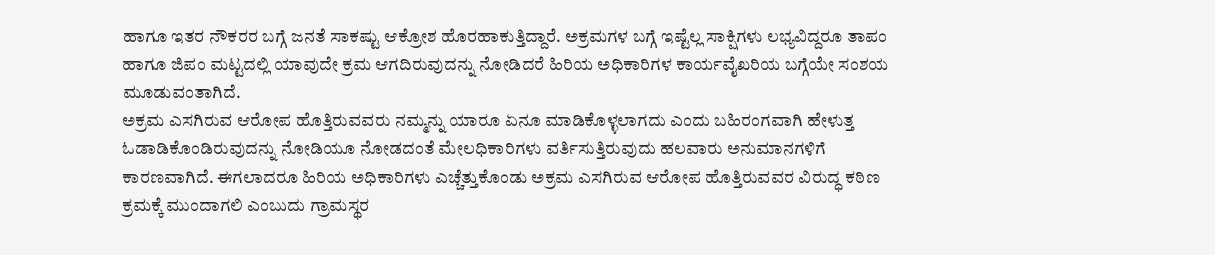ಹಾಗೂ ಇತರ ನೌಕರರ ಬಗ್ಗೆ ಜನತೆ ಸಾಕಷ್ಟು ಆಕ್ರೋಶ ಹೊರಹಾಕುತ್ತಿದ್ದಾರೆ. ಅಕ್ರಮಗಳ ಬಗ್ಗೆ ಇಷ್ಟೆಲ್ಲ ಸಾಕ್ಷಿಗಳು ಲಭ್ಯವಿದ್ದರೂ ತಾಪಂ ಹಾಗೂ ಜಿಪಂ ಮಟ್ಟದಲ್ಲಿ ಯಾವುದೇ ಕ್ರಮ ಆಗದಿರುವುದನ್ನು ನೋಡಿದರೆ ಹಿರಿಯ ಅಧಿಕಾರಿಗಳ ಕಾರ್ಯವೈಖರಿಯ ಬಗ್ಗೆಯೇ ಸಂಶಯ ಮೂಡುವಂತಾಗಿದೆ.
ಅಕ್ರಮ ಎಸಗಿರುವ ಆರೋಪ ಹೊತ್ತಿರುವವರು ನಮ್ಮನ್ನು ಯಾರೂ ಏನೂ ಮಾಡಿಕೊಳ್ಳಲಾಗದು ಎಂದು ಬಹಿರಂಗವಾಗಿ ಹೇಳುತ್ತ ಓಡಾಡಿಕೊಂಡಿರುವುದನ್ನು ನೋಡಿಯೂ ನೋಡದಂತೆ ಮೇಲಧಿಕಾರಿಗಳು ವರ್ತಿಸುತ್ತಿರುವುದು ಹಲವಾರು ಅನುಮಾನಗಳಿಗೆ ಕಾರಣವಾಗಿದೆ. ಈಗಲಾದರೂ ಹಿರಿಯ ಅಧಿಕಾರಿಗಳು ಎಚ್ಚೆತ್ತುಕೊಂಡು ಅಕ್ರಮ ಎಸಗಿರುವ ಆರೋಪ ಹೊತ್ತಿರುವವರ ವಿರುದ್ಧ ಕಠಿಣ ಕ್ರಮಕ್ಕೆ ಮುಂದಾಗಲಿ ಎಂಬುದು ಗ್ರಾಮಸ್ಥರ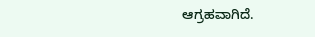ಆಗ್ರಹವಾಗಿದೆ.